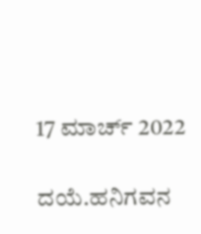17 ಮಾರ್ಚ್ 2022

ದಯೆ.ಹನಿಗವನ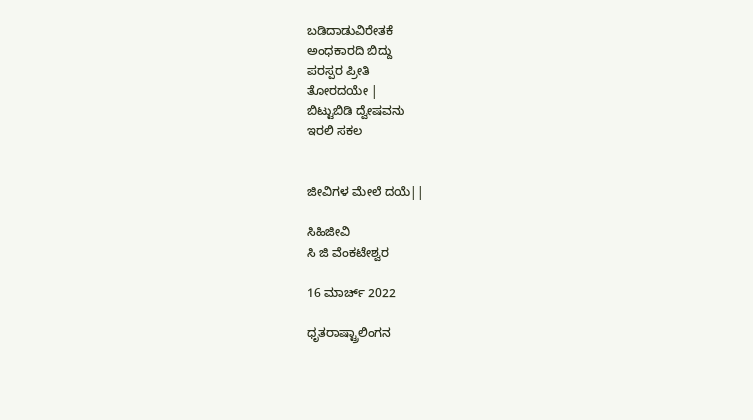ಬಡಿದಾಡುವಿರೇತಕೆ
ಅಂಧಕಾರದಿ ಬಿದ್ದು
ಪರಸ್ಪರ ಪ್ರೀತಿ
ತೋರದಯೇ |
ಬಿಟ್ಟುಬಿಡಿ ದ್ವೇಷವನು
ಇರಲಿ ಸಕಲ


ಜೀವಿಗಳ ಮೇಲೆ ದಯೆ||

ಸಿಹಿಜೀವಿ
ಸಿ ಜಿ ವೆಂಕಟೇಶ್ವರ

16 ಮಾರ್ಚ್ 2022

ಧೃತರಾಷ್ಟ್ರಾಲಿಂಗನ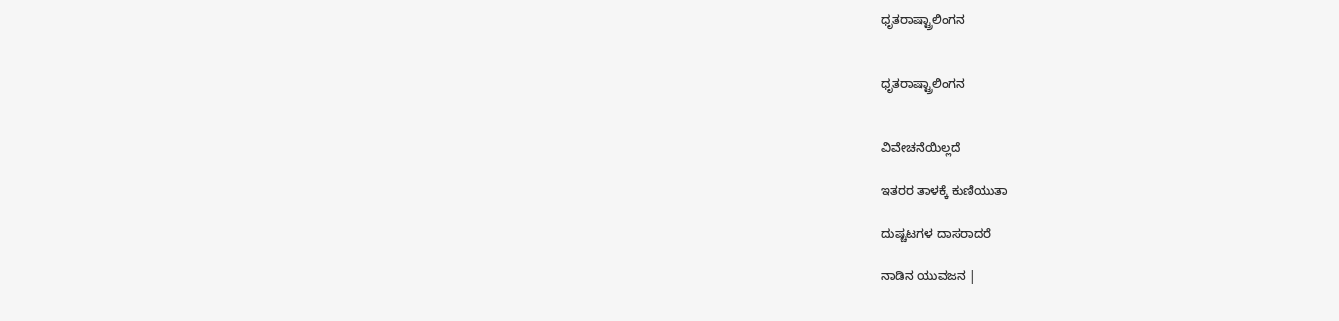ಧೃತರಾಷ್ಟ್ರಾಲಿಂಗನ


ಧೃತರಾಷ್ಟ್ರಾಲಿಂಗನ


ವಿವೇಚನೆಯಿಲ್ಲದೆ

ಇತರರ ತಾಳಕ್ಕೆ ಕುಣಿಯುತಾ

ದುಷ್ಚಟಗಳ ದಾಸರಾದರೆ

ನಾಡಿನ ಯುವಜನ |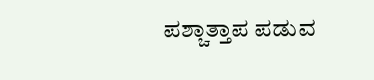ಪಶ್ಚಾತ್ತಾಪ ಪಡುವ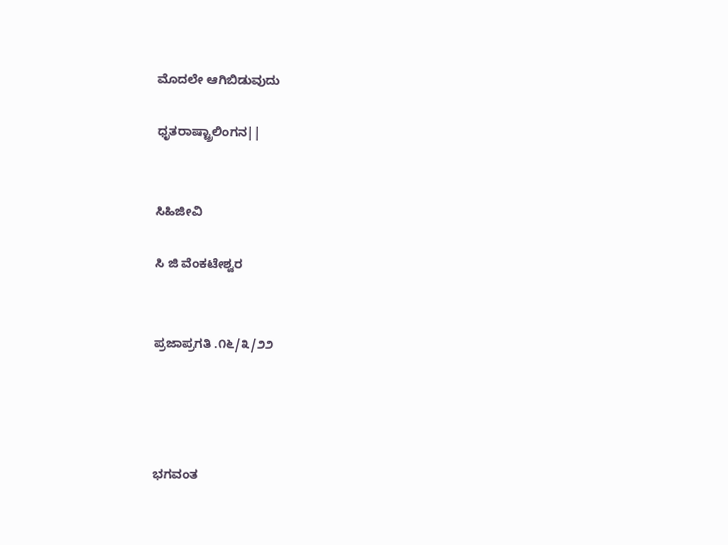ಮೊದಲೇ ಆಗಿಬಿಡುವುದು

ಧೃತರಾಷ್ಟ್ರಾಲಿಂಗನ||


ಸಿಹಿಜೀವಿ

ಸಿ ಜಿ ವೆಂಕಟೇಶ್ವರ


ಪ್ರಜಾಪ್ರಗತಿ .೧೬/೩/೨೨




ಭಗವಂತ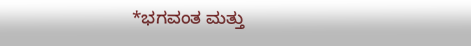*ಭಗವಂತ ಮತ್ತು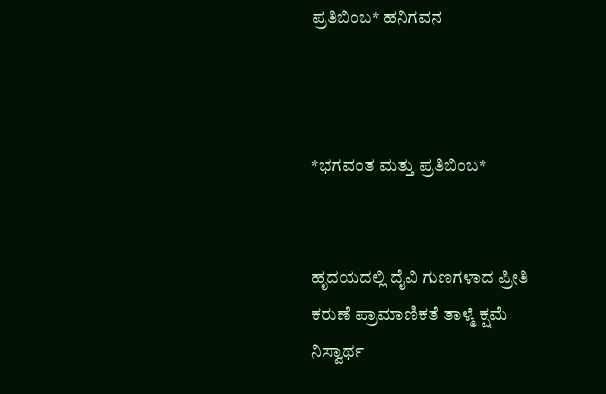ಪ್ರತಿಬಿಂಬ* ಹನಿಗವನ



*ಭಗವಂತ ಮತ್ತು ಪ್ರತಿಬಿಂಬ*


ಹೃದಯದಲ್ಲಿ ದೈವಿ ಗುಣಗಳಾದ ಪ್ರೀತಿ ಕರುಣೆ ಪ್ರಾಮಾಣಿಕತೆ ತಾಳ್ಮೆ ಕ್ಷಮೆ ನಿಸ್ವಾರ್ಥ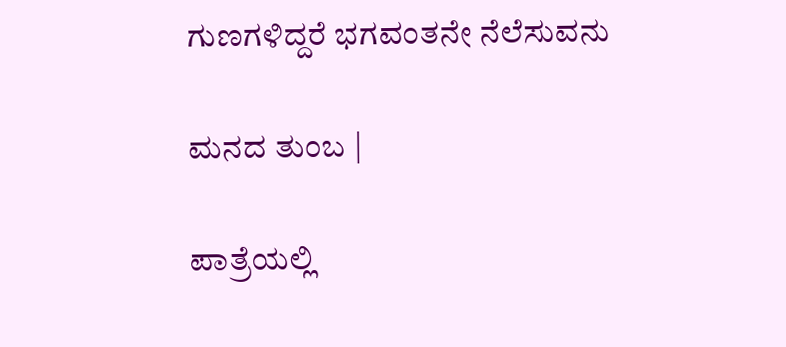ಗುಣಗಳಿದ್ದರೆ ಭಗವಂತನೇ ನೆಲೆಸುವನು

ಮನದ ತುಂಬ |

ಪಾತ್ರೆಯಲ್ಲಿ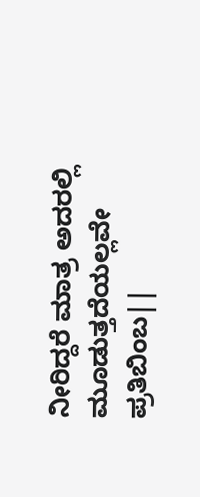ನೀರಿದ್ದರೆ ಮಾತ್ರ ಅದರಲ್ಲಿ ಮೂಡುತ್ತದೆಯಲ್ಲವೇ ಪ್ರತಿಬಿಂಬ||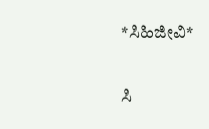*ಸಿಹಿಜೀವಿ*

ಸಿ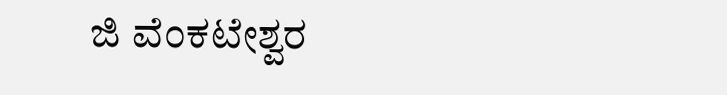ಜಿ ವೆಂಕಟೇಶ್ವರ